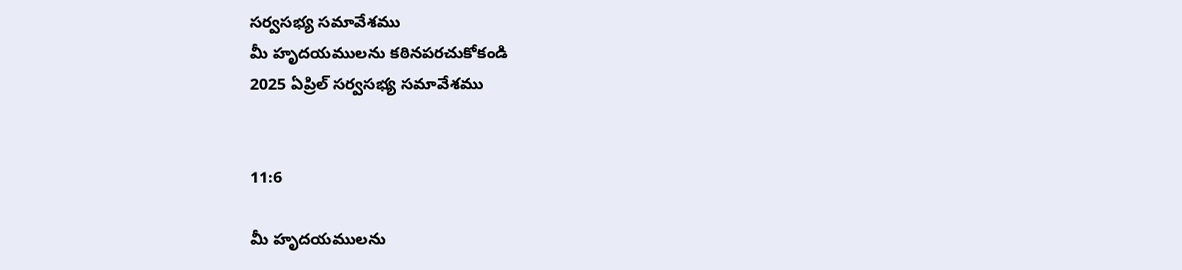సర్వసభ్య సమావేశము
మీ హృదయములను కఠినపరచుకోకండి
2025 ఏప్రిల్ సర్వసభ్య సమావేశము


11:6

మీ హృదయములను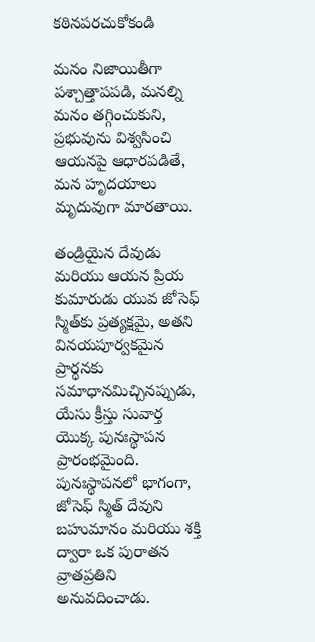కఠినపరచుకోకండి

మనం నిజాయితీగా పశ్చాత్తాపపడి, మనల్ని మనం తగ్గించుకుని, ప్రభువును విశ్వసించి ఆయనపై ఆధారపడితే, మన హృదయాలు మృదువుగా మారతాయి.

తండ్రియైన దేవుడు మరియు ఆయన ప్రియ కుమారుడు యువ జోసెఫ్ స్మిత్‌కు ప్రత్యక్షమై, అతని వినయపూర్వకమైన ప్రార్థనకు సమాధానమిచ్చినప్పుడు, యేసు క్రీస్తు సువార్త యొక్క పునఃస్థాపన ప్రారంభమైంది. పునఃస్థాపనలో భాగంగా, జోసెఫ్ స్మిత్ దేవుని బహుమానం మరియు శక్తి ద్వారా ఒక పురాతన వ్రాతప్రతిని అనువదించాడు.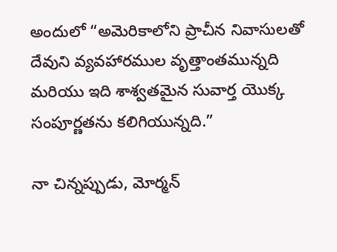అందులో “అమెరికాలోని ప్రాచీన నివాసులతో దేవుని వ్యవహారముల వృత్తాంతమున్నది మరియు ఇది శాశ్వతమైన సువార్త యొక్క సంపూర్ణతను కలిగియున్నది.”

నా చిన్నప్పుడు, మోర్మన్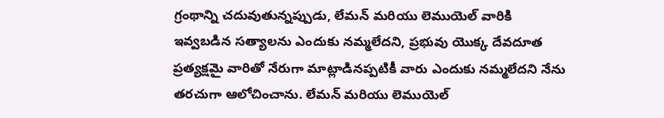గ్రంథాన్ని చదువుతున్నప్పుడు, లేమన్‌ మరియు లెముయెల్ వారికి ఇవ్వబడిన సత్యాలను ఎందుకు నమ్మలేదని, ప్రభువు యొక్క దేవదూత ప్రత్యక్షమై వారితో నేరుగా మాట్లాడినప్పటికీ వారు ఎందుకు నమ్మలేదని నేను తరచుగా ఆలోచించాను. లేమన్‌ మరియు లెముయెల్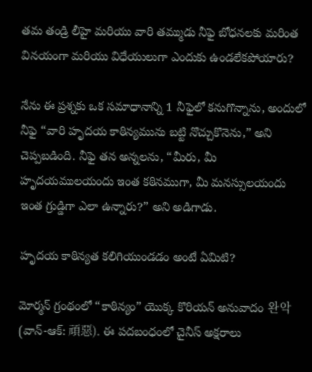తమ తండ్రి లీహై మరియు వారి తమ్ముడు నీఫై బోధనలకు మరింత వినయంగా మరియు విధేయులుగా ఎందుకు ఉండలేకపోయారు?

నేను ఈ ప్రశ్నకు ఒక సమాధానాన్ని 1 నీఫైలో కనుగొన్నాను, అందులో నీఫై “వారి హృదయ కాఠిన్యమును బట్టి నొచ్చుకొనెను,” అని చెప్పబడింది. నీఫై తన అన్నలను, “మీరు, మీ హృదయములయందు ఇంత కఠినముగా, మీ మనస్సులయందు ఇంత గ్రుడ్డిగా ఎలా ఉన్నారు?” అని అడిగాడు.

హృదయ కాఠిన్యత కలిగియుండడం అంటే ఏమిటి?

మోర్మన్ గ్రంథంలో “కాఠిన్యం” యొక్క కొరియన్ అనువాదం 완악 (వాన్-ఆక్: 頑惡). ఈ పదబంధంలో చైనీస్ అక్షరాలు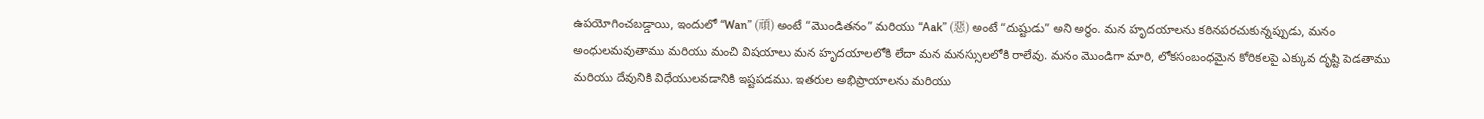ఉపయోగించబడ్డాయి, ఇందులో “Wan” (頑) అంటే “మొండితనం” మరియు “Aak” (惡) అంటే “దుష్టుడు” అని అర్థం. మన హృదయాలను కఠినపరచుకున్నప్పుడు, మనం అంధులమవుతాము మరియు మంచి విషయాలు మన హృదయాలలోకి లేదా మన మనస్సులలోకి రాలేవు. మనం మొండిగా మారి, లోకసంబంధమైన కోరికలపై ఎక్కువ దృష్టి పెడతాము మరియు దేవునికి విధేయులవడానికి ఇష్టపడము. ఇతరుల అభిప్రాయాలను మరియు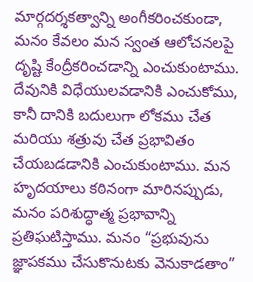మార్గదర్శకత్వాన్ని అంగీకరించకుండా, మనం కేవలం మన స్వంత ఆలోచనలపై దృష్టి కేంద్రీకరించడాన్ని ఎంచుకుంటాము. దేవునికి విధేయులవడానికి ఎంచుకోము, కానీ దానికి బదులుగా లోకము చేత మరియు శత్రువు చేత ప్రభావితం చేయబడడానికి ఎంచుకుంటాము. మన హృదయాలు కఠినంగా మారినప్పుడు, మనం పరిశుద్ధాత్మ ప్రభావాన్ని ప్రతిఘటిస్తాము. మనం “ప్రభువును జ్ఞాపకము చేసుకొనుటకు వెనుకాడతాం”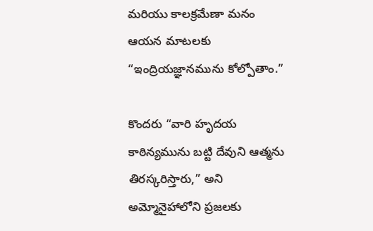మరియు కాలక్రమేణా మనం ఆయన మాటలకు “ఇంద్రియజ్ఞానమును కోల్పోతాం.”

కొందరు “వారి హృదయ కాఠిన్యమును బట్టి దేవుని ఆత్మను తిరస్కరిస్తారు,” అని అమ్మోనైహాలోని ప్రజలకు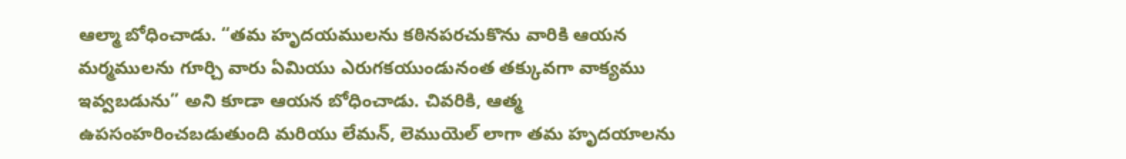ఆల్మా బోధించాడు. “తమ హృదయములను కఠినపరచుకొను వారికి ఆయన మర్మములను గూర్చి వారు ఏమియు ఎరుగకయుండునంత తక్కువగా వాక్యము ఇవ్వబడును” అని కూడా ఆయన బోధించాడు. చివరికి, ఆత్మ ఉపసంహరించబడుతుంది మరియు లేమన్‌, లెముయెల్ లాగా తమ హృదయాలను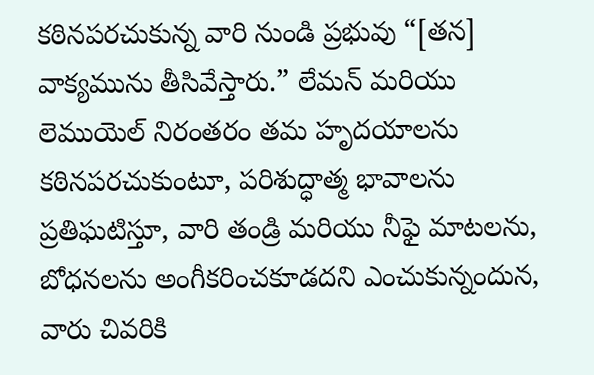కఠినపరచుకున్న వారి నుండి ప్రభువు “[తన] వాక్యమును తీసివేస్తారు.” లేమన్ మరియు లెముయెల్ నిరంతరం తమ హృదయాలను కఠినపరచుకుంటూ, పరిశుద్ధాత్మ భావాలను ప్రతిఘటిస్తూ, వారి తండ్రి మరియు నీఫై మాటలను, బోధనలను అంగీకరించకూడదని ఎంచుకున్నందున, వారు చివరికి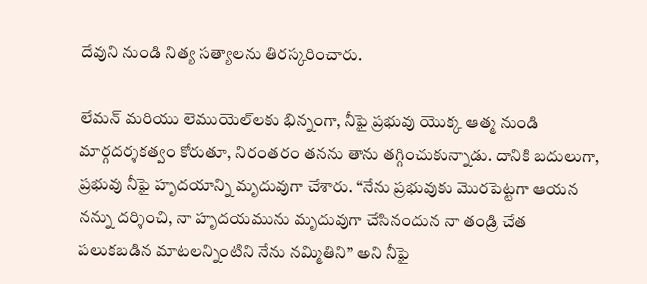దేవుని నుండి నిత్య సత్యాలను తిరస్కరించారు.

లేమన్‌ మరియు లెముయెల్‌లకు భిన్నంగా, నీఫై ప్రభువు యొక్క ఆత్మ నుండి మార్గదర్శకత్వం కోరుతూ, నిరంతరం తనను తాను తగ్గించుకున్నాడు. దానికి బదులుగా, ప్రభువు నీఫై హృదయాన్ని మృదువుగా చేశారు. “నేను ప్రభువుకు మొరపెట్టగా ఆయన నన్ను దర్శించి, నా హృదయమును మృదువుగా చేసినందున నా తండ్రి చేత పలుకబడిన మాటలన్నింటిని నేను నమ్మితిని” అని నీఫై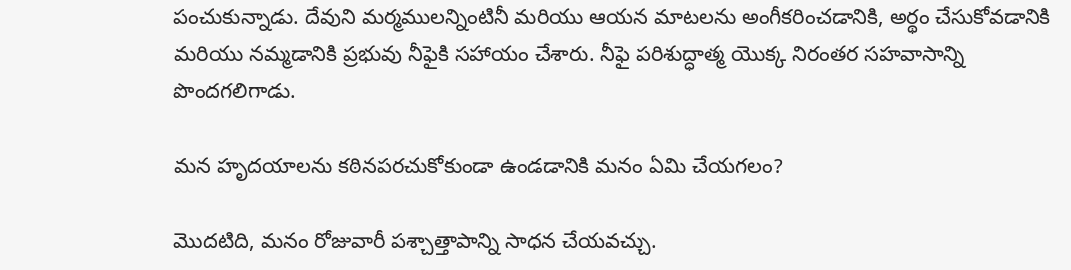పంచుకున్నాడు. దేవుని మర్మములన్నింటినీ మరియు ఆయన మాటలను అంగీకరించడానికి, అర్థం చేసుకోవడానికి మరియు నమ్మడానికి ప్రభువు నీఫైకి సహాయం చేశారు. నీఫై పరిశుద్ధాత్మ యొక్క నిరంతర సహవాసాన్ని పొందగలిగాడు.

మన హృదయాలను కఠినపరచుకోకుండా ఉండడానికి మనం ఏమి చేయగలం?

మొదటిది, మనం రోజువారీ పశ్చాత్తాపాన్ని సాధన చేయవచ్చు.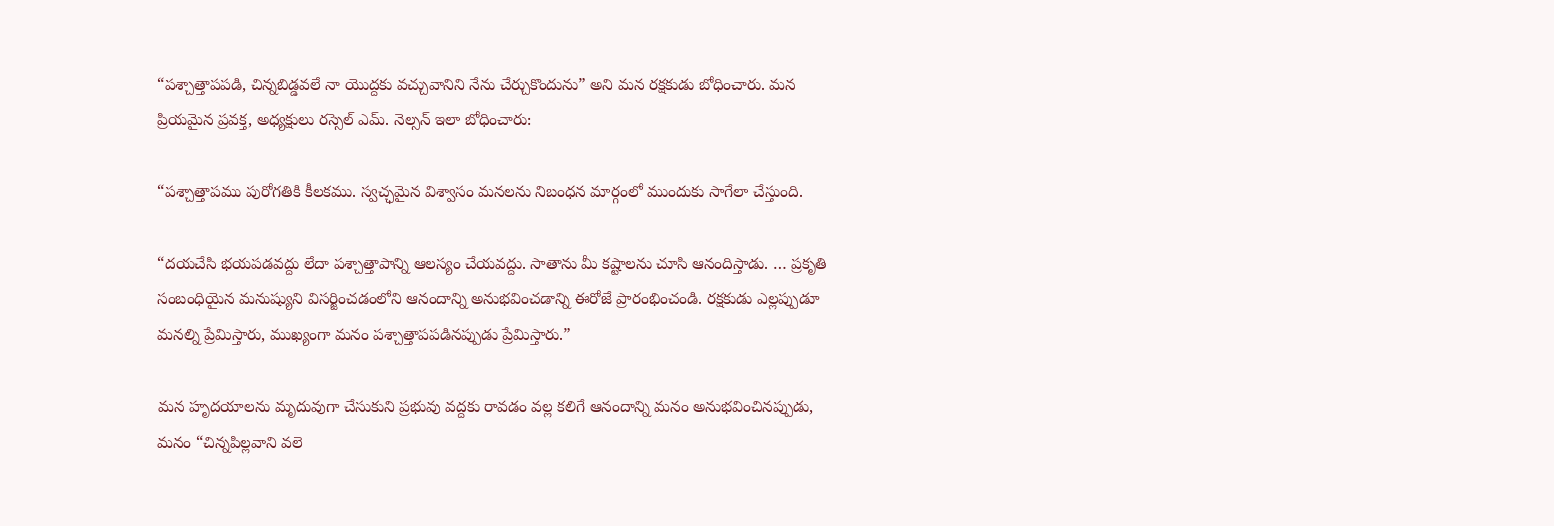“పశ్చాత్తాపపడి, చిన్నబిడ్డవలే నా యొద్దకు వచ్చువానిని నేను చేర్చుకొందును” అని మన రక్షకుడు బోధించారు. మన ప్రియమైన ప్రవక్త, అధ్యక్షులు రస్సెల్ ఎమ్. నెల్సన్ ఇలా బోధించారు:

“పశ్చాత్తాపము పురోగతికి కీలకము. స్వచ్ఛమైన విశ్వాసం మనలను నిబంధన మార్గంలో ముందుకు సాగేలా చేస్తుంది.

“దయచేసి భయపడవద్దు లేదా పశ్చాత్తాపాన్ని ఆలస్యం చేయవద్దు. సాతాను మీ కష్టాలను చూసి ఆనందిస్తాడు. … ప్రకృతి సంబంధియైన మనుష్యుని విసర్జించడంలోని ఆనందాన్ని అనుభవించడాన్ని ఈరోజే ప్రారంభించండి. రక్షకుడు ఎల్లప్పుడూ మనల్ని ప్రేమిస్తారు, ముఖ్యంగా మనం పశ్చాత్తాపపడినప్పుడు ప్రేమిస్తారు.”

మన హృదయాలను మృదువుగా చేసుకుని ప్రభువు వద్దకు రావడం వల్ల కలిగే ఆనందాన్ని మనం అనుభవించినప్పుడు, మనం “చిన్నపిల్లవాని వలె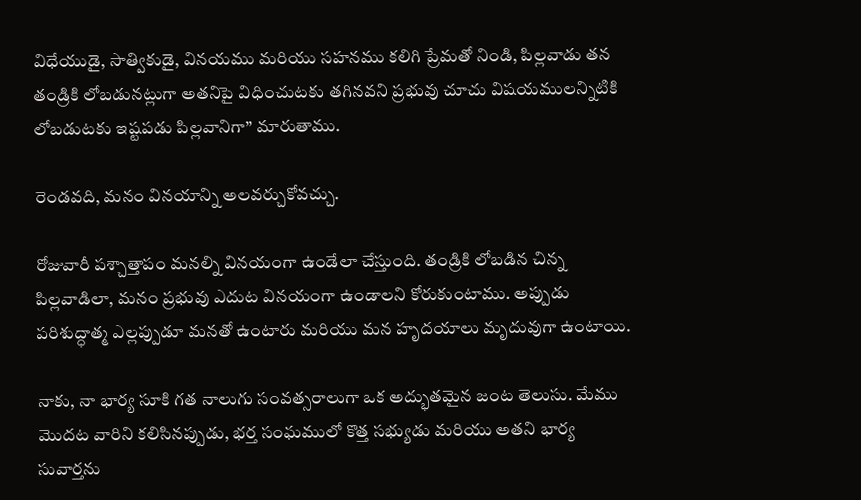విధేయుడై, సాత్వికుడై, వినయము మరియు సహనము కలిగి ప్రేమతో నిండి, పిల్లవాడు తన తండ్రికి లోబడునట్లుగా అతనిపై విధించుటకు తగినవని ప్రభువు చూచు విషయములన్నిటికి లోబడుటకు ఇష్టపడు పిల్లవానిగా” మారుతాము.

రెండవది, మనం వినయాన్ని అలవర్చుకోవచ్చు.

రోజువారీ పశ్చాత్తాపం మనల్ని వినయంగా ఉండేలా చేస్తుంది. తండ్రికి లోబడిన చిన్న పిల్లవాడిలా, మనం ప్రభువు ఎదుట వినయంగా ఉండాలని కోరుకుంటాము. అప్పుడు పరిశుద్ధాత్మ ఎల్లప్పుడూ మనతో ఉంటారు మరియు మన హృదయాలు మృదువుగా ఉంటాయి.

నాకు, నా భార్య సూకి గత నాలుగు సంవత్సరాలుగా ఒక అద్భుతమైన జంట తెలుసు. మేము మొదట వారిని కలిసినప్పుడు, భర్త సంఘములో కొత్త సభ్యుడు మరియు అతని భార్య సువార్తను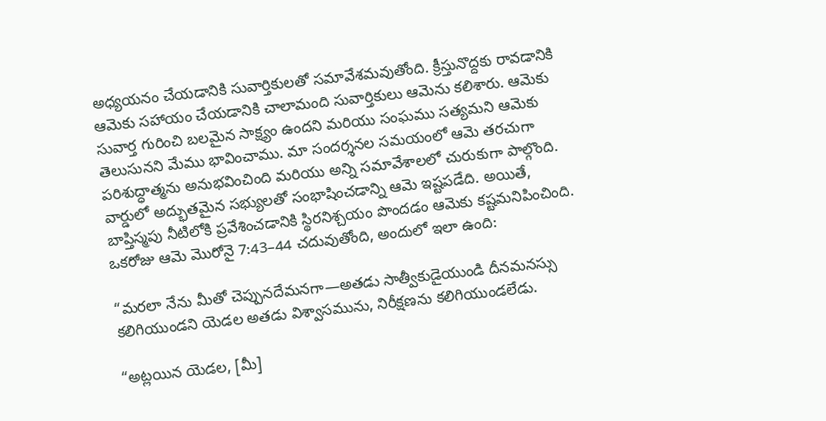అధ్యయనం చేయడానికి సువార్తికులతో సమావేశమవుతోంది. క్రీస్తునొద్దకు రావడానికి ఆమెకు సహాయం చేయడానికి చాలామంది సువార్తికులు ఆమెను కలిశారు. ఆమెకు సువార్త గురించి బలమైన సాక్ష్యం ఉందని మరియు సంఘము సత్యమని ఆమెకు తెలుసునని మేము భావించాము. మా సందర్శనల సమయంలో ఆమె తరచుగా పరిశుద్ధాత్మను అనుభవించింది మరియు అన్ని సమావేశాలలో చురుకుగా పాల్గొంది. వార్డులో అద్భుతమైన సభ్యులతో సంభాషించడాన్ని ఆమె ఇష్టపడేది. అయితే, బాప్తిస్మపు నీటిలోకి ప్రవేశించడానికి స్థిరనిశ్చయం పొందడం ఆమెకు కష్టమనిపించింది. ఒకరోజు ఆమె మొరోనై 7:43–44 చదువుతోంది, అందులో ఇలా ఉంది:

“మరలా నేను మీతో చెప్పునదేమనగా—అతడు సాత్వీకుడైయుండి దీనమనస్సు కలిగియుండని యెడల అతడు విశ్వాసమును, నిరీక్షణను కలిగియుండలేడు.

“అట్లయిన యెడల, [మీ]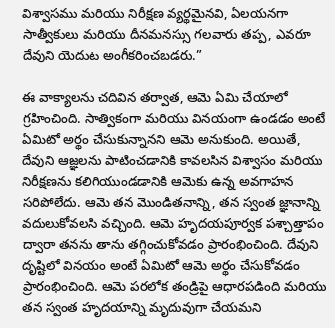విశ్వాసము మరియు నిరీక్షణ వ్యర్థమైనవి, ఏలయనగా సాత్వీకులు మరియు దీనమనస్సు గలవారు తప్ప, ఎవరూ దేవుని యెదుట అంగీకరించబడరు.”

ఈ వాక్యాలను చదివిన తర్వాత, ఆమె ఏమి చేయాలో గ్రహించింది. సాత్వికంగా మరియు వినయంగా ఉండడం అంటే ఏమిటో అర్థం చేసుకున్నానని ఆమె అనుకుంది. అయితే, దేవుని ఆజ్ఞలను పాటించడానికి కావలసిన విశ్వాసం మరియు నిరీక్షణను కలిగియుండడానికి ఆమెకు ఉన్న అవగాహన సరిపోలేదు. ఆమె తన మొండితనాన్ని, తన స్వంత జ్ఞానాన్ని వదులుకోవలసి వచ్చింది. ఆమె హృదయపూర్వక పశ్చాత్తాపం ద్వారా తనను తాను తగ్గించుకోవడం ప్రారంభించింది. దేవుని దృష్టిలో వినయం అంటే ఏమిటో ఆమె అర్థం చేసుకోవడం ప్రారంభించింది. ఆమె పరలోక తండ్రిపై ఆధారపడింది మరియు తన స్వంత హృదయాన్ని మృదువుగా చేయమని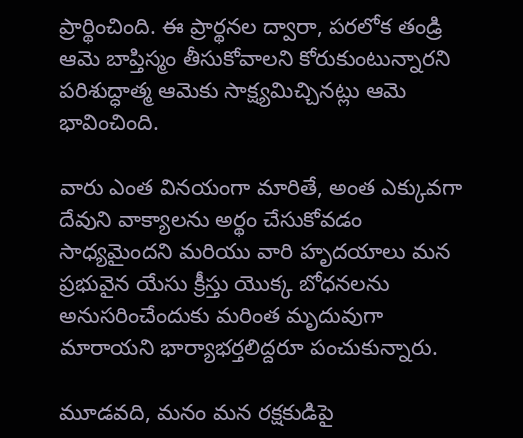ప్రార్థించింది. ఈ ప్రార్థనల ద్వారా, పరలోక తండ్రి ఆమె బాప్తిస్మం తీసుకోవాలని కోరుకుంటున్నారని పరిశుద్ధాత్మ ఆమెకు సాక్ష్యమిచ్చినట్లు ఆమె భావించింది.

వారు ఎంత వినయంగా మారితే, అంత ఎక్కువగా దేవుని వాక్యాలను అర్థం చేసుకోవడం సాధ్యమైందని మరియు వారి హృదయాలు మన ప్రభువైన యేసు క్రీస్తు యొక్క బోధనలను అనుసరించేందుకు మరింత మృదువుగా మారాయని భార్యాభర్తలిద్దరూ పంచుకున్నారు.

మూడవది, మనం మన రక్షకుడిపై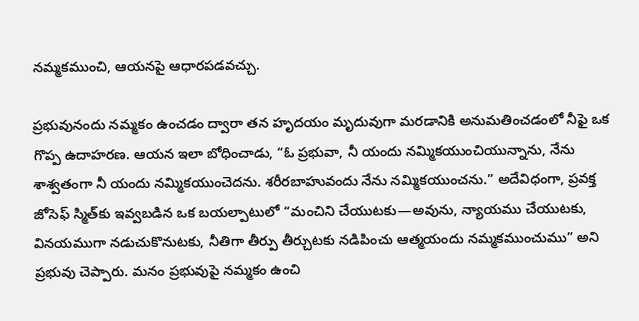నమ్మకముంచి, ఆయనపై ఆధారపడవచ్చు.

ప్రభువునందు నమ్మకం ఉంచడం ద్వారా తన హృదయం మృదువుగా మరడానికి అనుమతించడంలో నీఫై ఒక గొప్ప ఉదాహరణ. ఆయన ఇలా బోధించాడు, “ఓ ప్రభువా, నీ యందు నమ్మికయుంచియున్నాను, నేను శాశ్వతంగా నీ యందు నమ్మికయుంచెదను. శరీరబాహువందు నేను నమ్మికయుంచను.” అదేవిధంగా, ప్రవక్త జోసెఫ్ స్మిత్‌కు ఇవ్వబడిన ఒక బయల్పాటులో “మంచిని చేయుటకు—అవును, న్యాయము చేయుటకు, వినయముగా నడుచుకొనుటకు, నీతిగా తీర్పు తీర్చుటకు నడిపించు ఆత్మయందు నమ్మకముంచుము” అని ప్రభువు చెప్పారు. మనం ప్రభువుపై నమ్మకం ఉంచి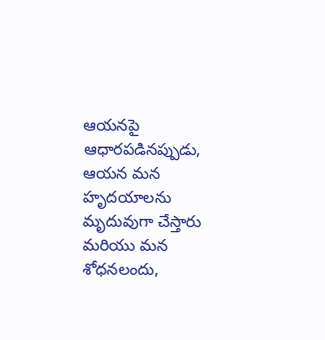ఆయనపై ఆధారపడినప్పుడు, ఆయన మన హృదయాలను మృదువుగా చేస్తారు మరియు మన శోధనలందు,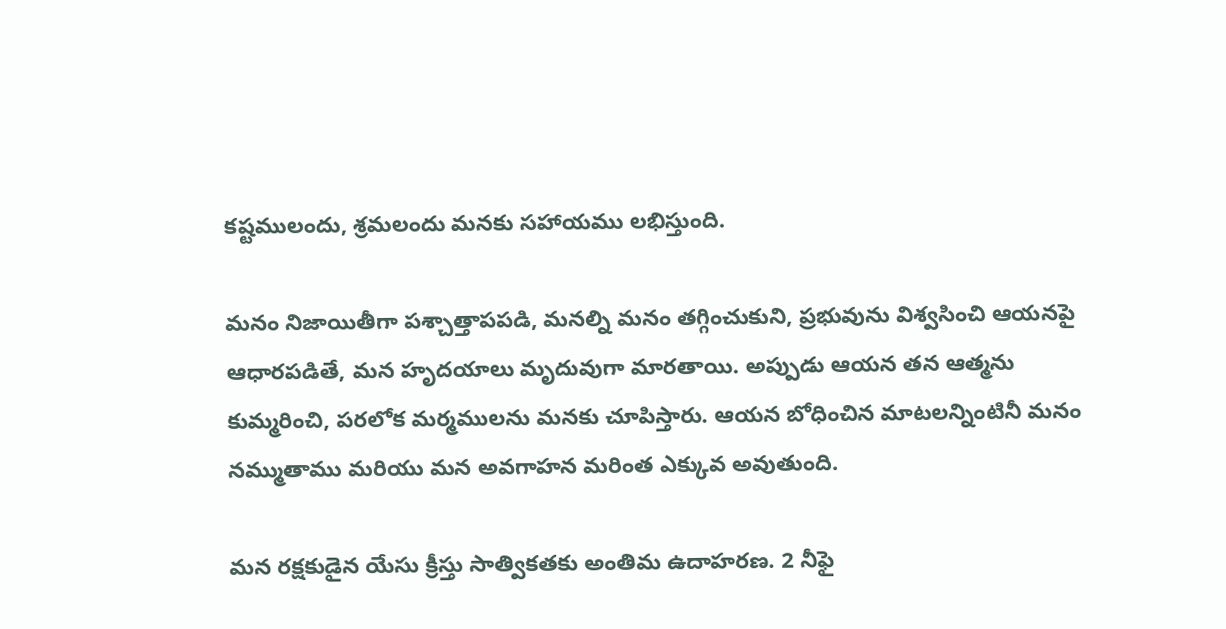కష్టములందు, శ్రమలందు మనకు సహాయము లభిస్తుంది.

మనం నిజాయితీగా పశ్చాత్తాపపడి, మనల్ని మనం తగ్గించుకుని, ప్రభువును విశ్వసించి ఆయనపై ఆధారపడితే, మన హృదయాలు మృదువుగా మారతాయి. అప్పుడు ఆయన తన ఆత్మను కుమ్మరించి, పరలోక మర్మములను మనకు చూపిస్తారు. ఆయన బోధించిన మాటలన్నింటినీ మనం నమ్ముతాము మరియు మన అవగాహన మరింత ఎక్కువ అవుతుంది.

మన రక్షకుడైన యేసు క్రీస్తు సాత్వికతకు అంతిమ ఉదాహరణ. 2 నీఫై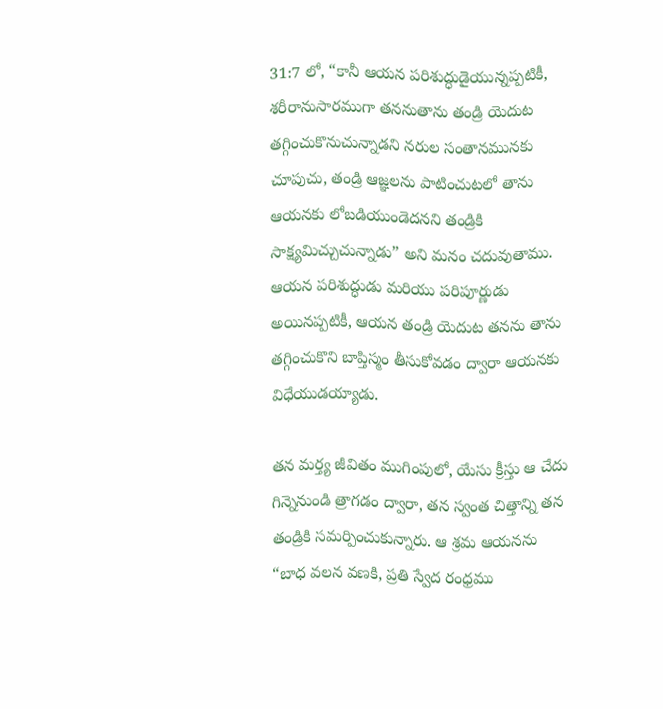31:7 లో, “కానీ ఆయన పరిశుద్ధుడైయున్నప్పటికీ, శరీరానుసారముగా తననుతాను తండ్రి యెదుట తగ్గించుకొనుచున్నాడని నరుల సంతానమునకు చూపుచు, తండ్రి ఆజ్ఞలను పాటించుటలో తాను ఆయనకు లోబడియుండెదనని తండ్రికి సాక్ష్యమిచ్చుచున్నాడు” అని మనం చదువుతాము. ఆయన పరిశుద్ధుడు మరియు పరిపూర్ణుడు అయినప్పటికీ, ఆయన తండ్రి యెదుట తనను తాను తగ్గించుకొని బాప్తిస్మం తీసుకోవడం ద్వారా ఆయనకు విధేయుడయ్యాడు.

తన మర్త్య జీవితం ముగింపులో, యేసు క్రీస్తు ఆ చేదు గిన్నెనుండి త్రాగడం ద్వారా, తన స్వంత చిత్తాన్ని తన తండ్రికి సమర్పించుకున్నారు. ఆ శ్రమ ఆయనను “బాధ వలన వణకి, ప్రతి స్వేద రంధ్రము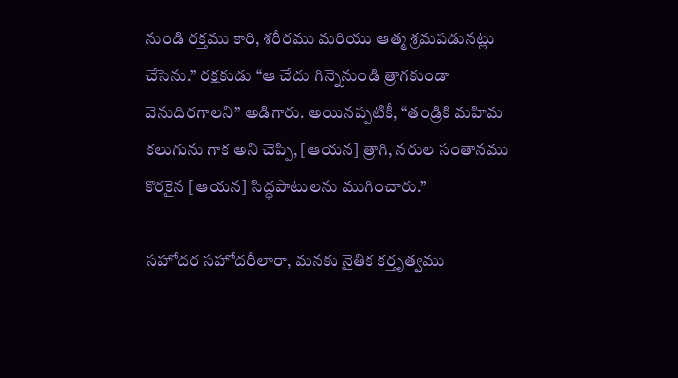నుండి రక్తము కారి, శరీరము మరియు ఆత్మ శ్రమపడునట్లు చేసెను.” రక్షకుడు “ఆ చేదు గిన్నెనుండి త్రాగకుండా వెనుదిరగాలని” అడిగారు. అయినప్పటికీ, “తండ్రికి మహిమ కలుగును గాక అని చెప్పి, [ఆయన] త్రాగి, నరుల సంతానము కొరకైన [ఆయన] సిద్ధపాటులను ముగించారు.”

సహోదర సహోదరీలారా, మనకు నైతిక కర్తృత్వము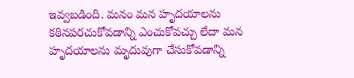ఇవ్వబడింది. మనం మన హృదయాలను కఠినపరచుకోవడాన్ని ఎంచుకోవచ్చు లేదా మన హృదయాలను మృదువుగా చేసుకోవడాన్ని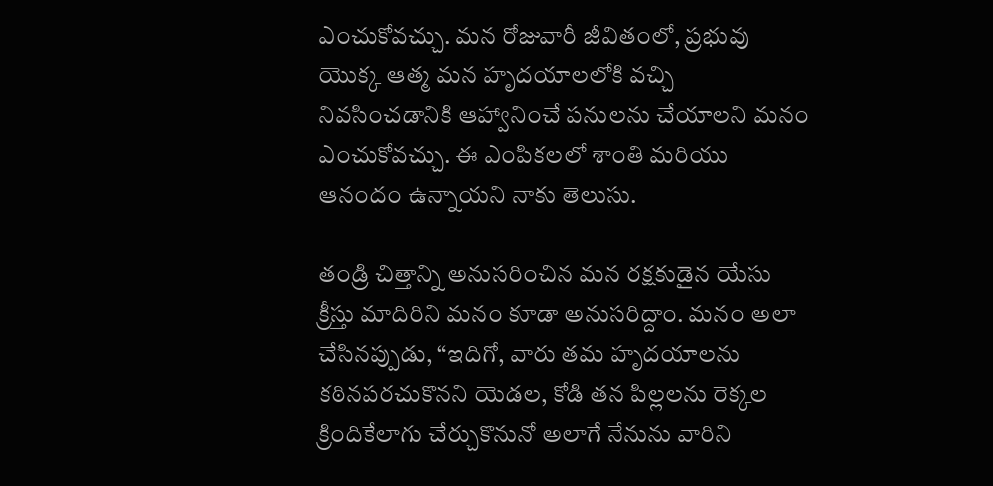ఎంచుకోవచ్చు. మన రోజువారీ జీవితంలో, ప్రభువు యొక్క ఆత్మ మన హృదయాలలోకి వచ్చి నివసించడానికి ఆహ్వానించే పనులను చేయాలని మనం ఎంచుకోవచ్చు. ఈ ఎంపికలలో శాంతి మరియు ఆనందం ఉన్నాయని నాకు తెలుసు.

తండ్రి చిత్తాన్ని అనుసరించిన మన రక్షకుడైన యేసు క్రీస్తు మాదిరిని మనం కూడా అనుసరిద్దాం. మనం అలా చేసినప్పుడు, “ఇదిగో, వారు తమ హృదయాలను కఠినపరచుకొనని యెడల, కోడి తన పిల్లలను రెక్కల క్రిందికేలాగు చేర్చుకొనునో అలాగే నేనును వారిని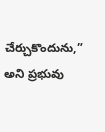చేర్చుకొందును,” అని ప్రభువు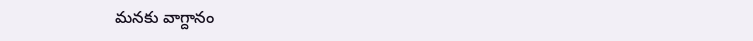మనకు వాగ్దానం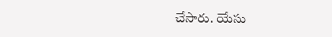చేసారు. యేసు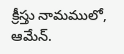క్రీస్తు నామములో, ఆమేన్.